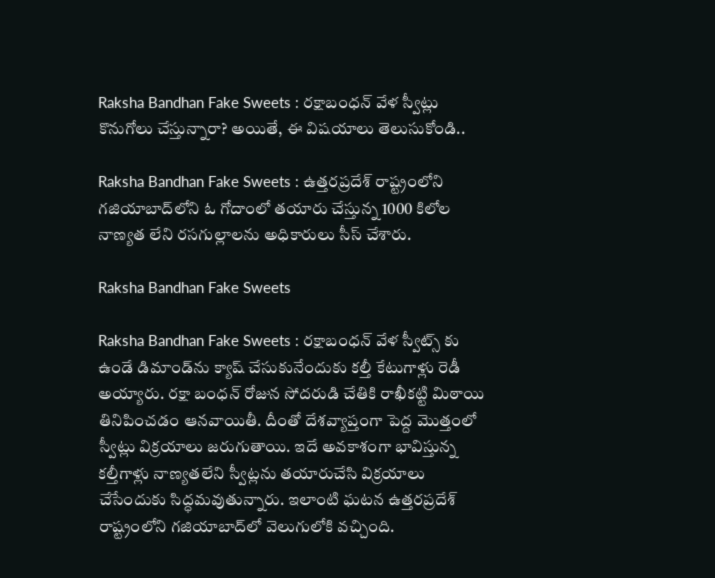Raksha Bandhan Fake Sweets : రక్షాబంధన్ వేళ స్వీట్లు కొనుగోలు చేస్తున్నారా? అయితే, ఈ విషయాలు తెలుసుకోండి..

Raksha Bandhan Fake Sweets : ఉత్తరప్రదేశ్ రాష్ట్రంలోని గజియాబాద్‌లోని ఓ గోదాంలో తయారు చేస్తున్న 1000 కిలోల నాణ్యత లేని రసగుల్లాలను అధికారులు సీస్ చేశారు.

Raksha Bandhan Fake Sweets

Raksha Bandhan Fake Sweets : రక్షాబంధన్ వేళ స్వీట్స్ కు ఉండే డిమాండ్‌ను క్యాష్ చేసుకునేందుకు కల్తీ కేటుగాళ్లు రెడీ అయ్యారు. రక్షా బంధన్ రోజున సోదరుడి చేతికి రాఖీకట్టి మిఠాయి తినిపించడం ఆనవాయితీ. దీంతో దేశవ్యాప్తంగా పెద్ద మొత్తంలో స్వీట్లు విక్రయాలు జరుగుతాయి. ఇదే అవకాశంగా భావిస్తున్న కల్తీగాళ్లు నాణ్యతలేని స్వీట్లను తయారుచేసి విక్రయాలు చేసేందుకు సిద్ధమవుతున్నారు. ఇలాంటి ఘటన ఉత్తరప్రదేశ్ రాష్ట్రంలోని గజియాబాద్‌లో వెలుగులోకి వచ్చింది.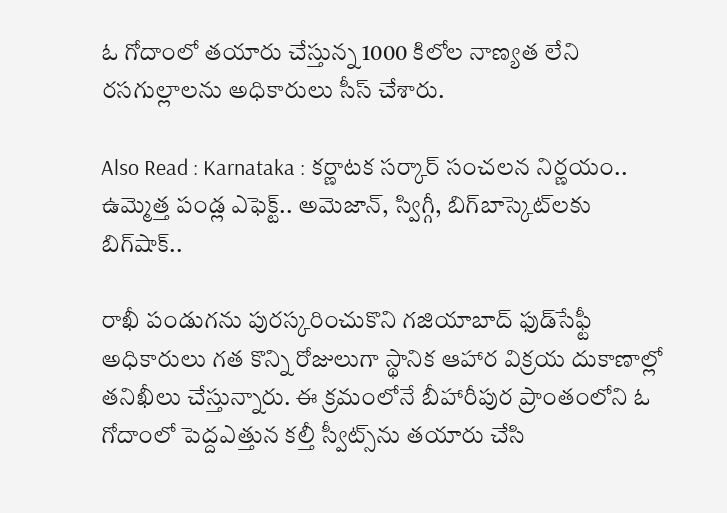ఓ గోదాంలో తయారు చేస్తున్న 1000 కిలోల నాణ్యత లేని రసగుల్లాలను అధికారులు సీస్ చేశారు.

Also Read : Karnataka : కర్ణాటక సర్కార్ సంచలన నిర్ణయం.. ఉమ్మెత్త పండ్ల ఎఫెక్ట్.. అమెజాన్, స్విగ్గీ, బిగ్‌బాస్కెట్‌‌లకు బిగ్‌షాక్..

రాఖీ పండుగను పురస్కరించుకొని గజియాబాద్ ఫుడ్‌సేఫ్టీ అధికారులు గత కొన్ని రోజులుగా స్థానిక ఆహార విక్రయ దుకాణాల్లో తనిఖీలు చేస్తున్నారు. ఈ క్రమంలోనే బీహారీపుర ప్రాంతంలోని ఓ గోదాంలో పెద్దఎత్తున కల్తీ స్వీట్స్‌ను తయారు చేసి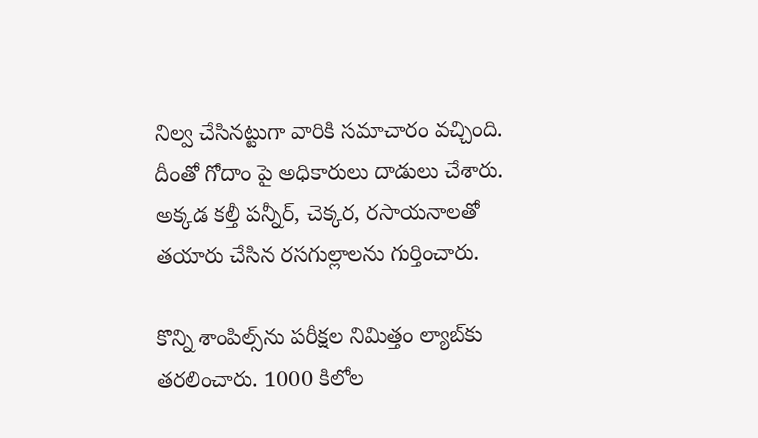నిల్వ చేసినట్టుగా వారికి సమాచారం వచ్చింది. దీంతో గోదాం పై అధికారులు దాడులు చేశారు. అక్కడ కల్తీ పన్నీర్, చెక్కర, రసాయనాలతో తయారు చేసిన రసగుల్లాలను గుర్తించారు.

కొన్ని శాంపిల్స్‌ను పరీక్షల నిమిత్తం ల్యాబ్‌కు తరలించారు. 1000 కిలోల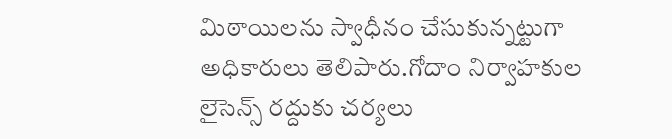మిఠాయిలను స్వాధీనం చేసుకున్నట్టుగా అధికారులు తెలిపారు.గోదాం నిర్వాహకుల లైసెన్స్ రద్దుకు చర్యలు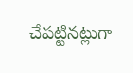చేపట్టినట్లుగా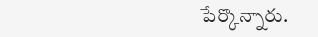పేర్కొన్నారు.